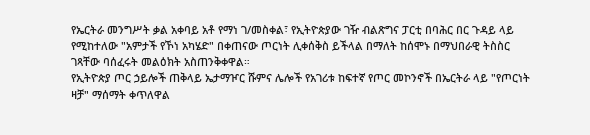የኤርትራ መንግሥት ቃል አቀባይ አቶ የማነ ገ/መስቀል፣ የኢትዮጵያው ገዥ ብልጽግና ፓርቲ በባሕር በር ጉዳይ ላይ የሚከተለው "አምታች የኾነ አካሄድ" በቀጠናው ጦርነት ሊቀሰቅስ ይችላል በማለት ከሰሞኑ በማህበራዊ ትስስር ገጻቸው ባሰፈሩት መልዕክት አስጠንቅቀዋል።
የኢትዮጵያ ጦር ኃይሎች ጠቅላይ ኤታማዦር ሹምና ሌሎች የአገሪቱ ከፍተኛ የጦር መኮንኖች በኤርትራ ላይ "የጦርነት ዛቻ" ማሰማት ቀጥለዋል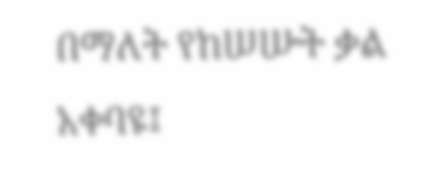በማለት የከሠሡት ቃል አቀባዩ፤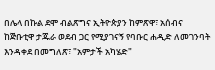በሌላ በኩል ደሞ ብልጽግና ኢትዮጵያን ከምጽዋ፣ አሰብና ከጅቡቲዋ ታጁራ ወደብ ጋር የሚያገናኝ የባቡር ሐዲድ ለመገንባት እንዳቀደ በመግለጽ፣ "አምታች አካሄድ"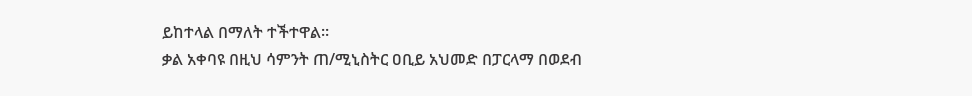ይከተላል በማለት ተችተዋል።
ቃል አቀባዩ በዚህ ሳምንት ጠ/ሚኒስትር ዐቢይ አህመድ በፓርላማ በወደብ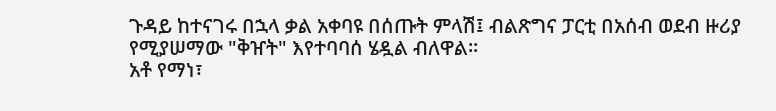ጉዳይ ከተናገሩ በኋላ ቃል አቀባዩ በሰጡት ምላሽ፤ ብልጽግና ፓርቲ በአሰብ ወደብ ዙሪያ የሚያሠማው "ቅዠት" እየተባባሰ ሄዷል ብለዋል፡፡
አቶ የማነ፣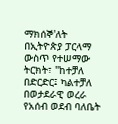ማክሰኞ'ለት በኢትዮጵያ ፓርላማ ውስጥ የተሠማው ትርክት፣ "ከተቻለ በድርድር፤ ካልተቻለ በወታደራዊ ወረራ የአሰብ ወደብ ባለቤት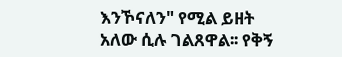እንኾናለን" የሚል ይዘት አለው ሲሉ ገልጸዋል፡፡ የቅኝ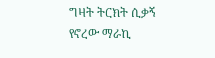ግዛት ትርክት ሲቃኝ የኖረው ማራኪ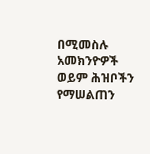በሚመስሉ አመክንዮዎች ወይም ሕዝቦችን የማሠልጠን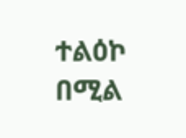ተልዕኮ በሚል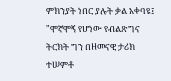ምክንያት ነበር ያሉት ቃል አቀባዩ፤ "ሞኛሞኝ የሆነው የብልጽግና ትርክት ግን በዘመናዊ ታሪክ ተሠምቶ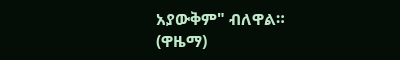አያውቅም" ብለዋል።
(ዋዜማ)